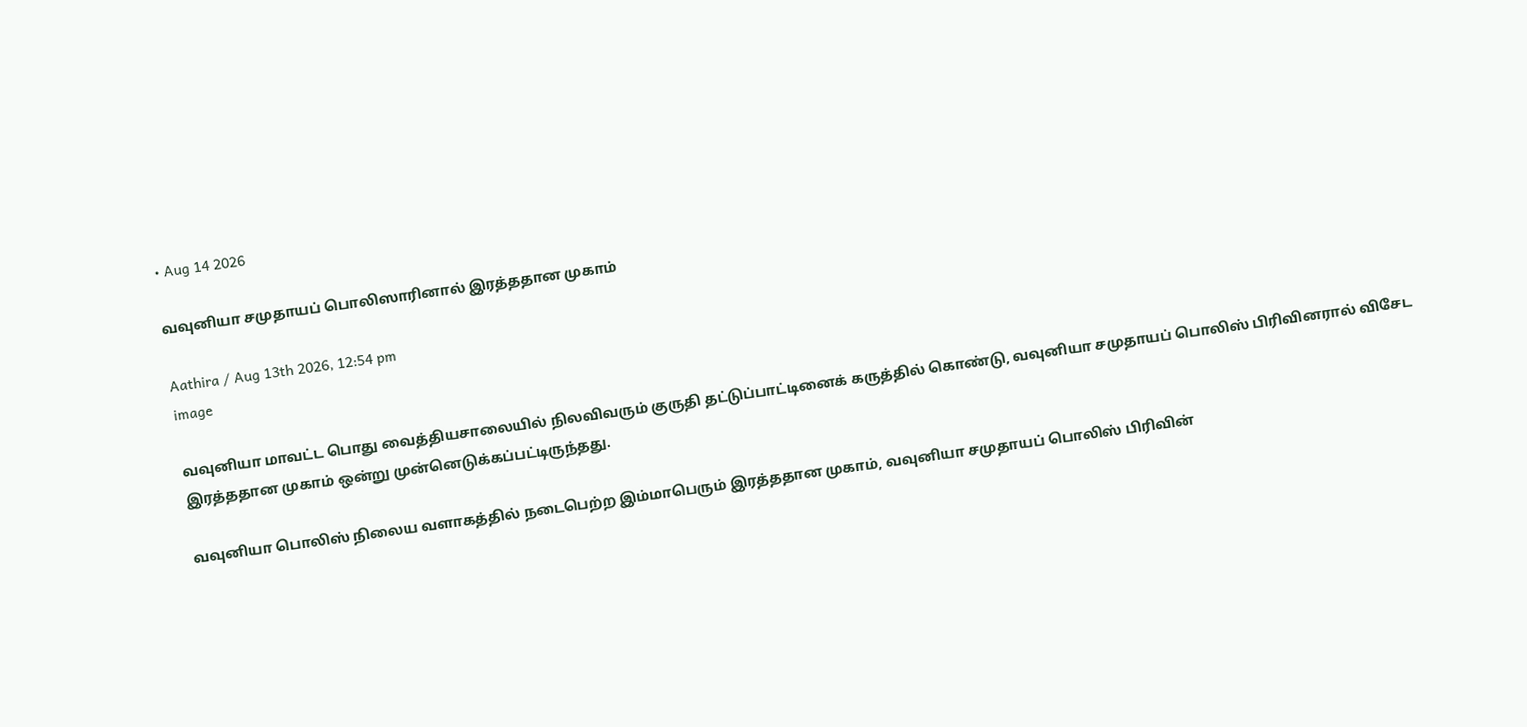• Aug 14 2026

வவுனியா சமுதாயப் பொலிஸாரினால் இரத்ததான முகாம்

Aathira / Aug 13th 2026, 12:54 pm
image

வவுனியா மாவட்ட பொது வைத்தியசாலையில் நிலவிவரும் குருதி தட்டுப்பாட்டினைக் கருத்தில் கொண்டு, வவுனியா சமுதாயப் பொலிஸ் பிரிவினரால் விசேட இரத்ததான முகாம் ஒன்று முன்னெடுக்கப்பட்டிருந்தது.

வவுனியா பொலிஸ் நிலைய வளாகத்தில் நடைபெற்ற இம்மாபெரும் இரத்ததான முகாம், வவுனியா சமுதாயப் பொலிஸ் பிரிவின்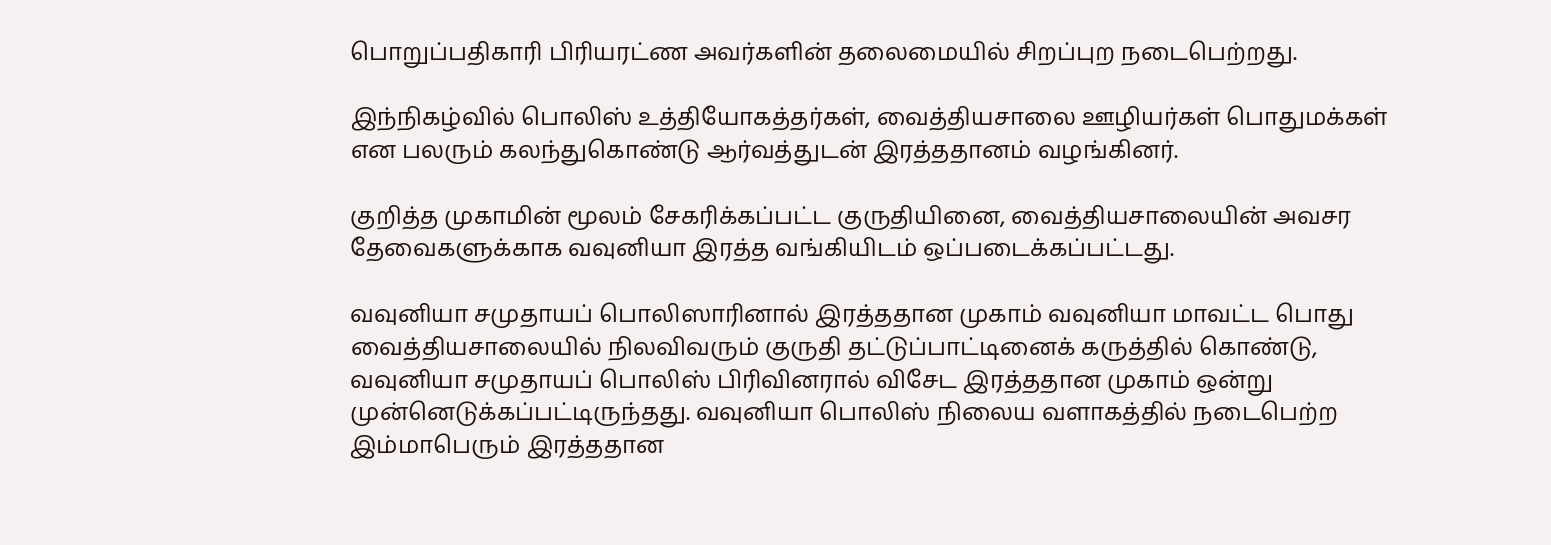பொறுப்பதிகாரி பிரியரட்ண அவர்களின் தலைமையில் சிறப்புற நடைபெற்றது.

இந்நிகழ்வில் பொலிஸ் உத்தியோகத்தர்கள், வைத்தியசாலை ஊழியர்கள் பொதுமக்கள் என பலரும் கலந்துகொண்டு ஆர்வத்துடன் இரத்ததானம் வழங்கினர்.

குறித்த முகாமின் மூலம் சேகரிக்கப்பட்ட குருதியினை, வைத்தியசாலையின் அவசர தேவைகளுக்காக வவுனியா இரத்த வங்கியிடம் ஒப்படைக்கப்பட்டது.

வவுனியா சமுதாயப் பொலிஸாரினால் இரத்ததான முகாம் வவுனியா மாவட்ட பொது வைத்தியசாலையில் நிலவிவரும் குருதி தட்டுப்பாட்டினைக் கருத்தில் கொண்டு, வவுனியா சமுதாயப் பொலிஸ் பிரிவினரால் விசேட இரத்ததான முகாம் ஒன்று முன்னெடுக்கப்பட்டிருந்தது. வவுனியா பொலிஸ் நிலைய வளாகத்தில் நடைபெற்ற இம்மாபெரும் இரத்ததான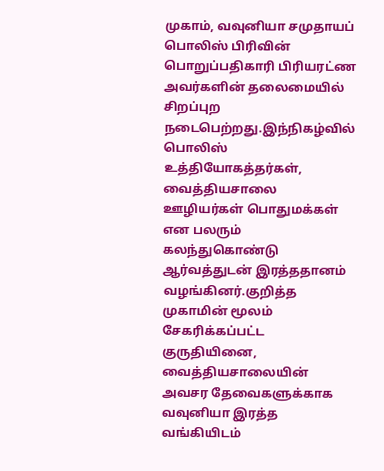முகாம், வவுனியா சமுதாயப் பொலிஸ் பிரிவின் பொறுப்பதிகாரி பிரியரட்ண அவர்களின் தலைமையில் சிறப்புற நடைபெற்றது.இந்நிகழ்வில் பொலிஸ் உத்தியோகத்தர்கள், வைத்தியசாலை ஊழியர்கள் பொதுமக்கள் என பலரும் கலந்துகொண்டு ஆர்வத்துடன் இரத்ததானம் வழங்கினர்.குறித்த முகாமின் மூலம் சேகரிக்கப்பட்ட குருதியினை, வைத்தியசாலையின் அவசர தேவைகளுக்காக வவுனியா இரத்த வங்கியிடம்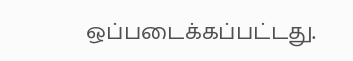ஒப்படைக்கப்பட்டது.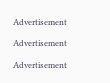Advertisement

Advertisement

Advertisement